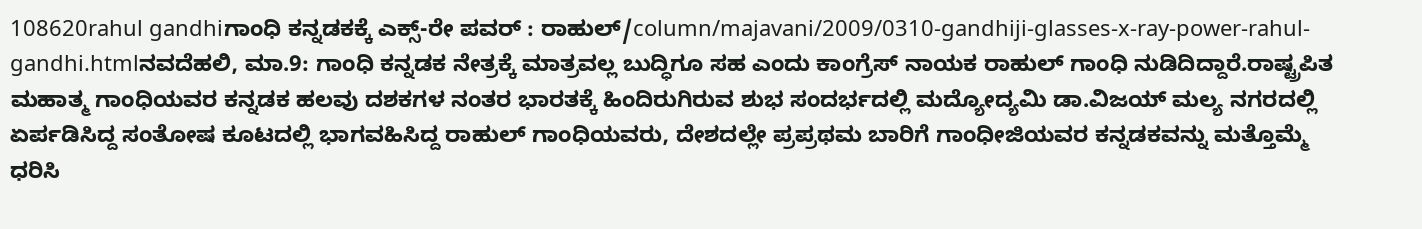108620rahul gandhiಗಾಂಧಿ ಕನ್ನಡಕಕ್ಕೆ ಎಕ್ಸ್-ರೇ ಪವರ್ : ರಾಹುಲ್/column/majavani/2009/0310-gandhiji-glasses-x-ray-power-rahul-gandhi.htmlನವದೆಹಲಿ, ಮಾ.9: ಗಾಂಧಿ ಕನ್ನಡಕ ನೇತ್ರಕ್ಕೆ ಮಾತ್ರವಲ್ಲ ಬುದ್ಧಿಗೂ ಸಹ ಎಂದು ಕಾಂಗ್ರೆಸ್ ನಾಯಕ ರಾಹುಲ್ ಗಾಂಧಿ ನುಡಿದಿದ್ದಾರೆ.ರಾಷ್ಟ್ರಪಿತ ಮಹಾತ್ಮ ಗಾಂಧಿಯವರ ಕನ್ನಡಕ ಹಲವು ದಶಕಗಳ ನಂತರ ಭಾರತಕ್ಕೆ ಹಿಂದಿರುಗಿರುವ ಶುಭ ಸಂದರ್ಭದಲ್ಲಿ ಮದ್ಯೋದ್ಯಮಿ ಡಾ.ವಿಜಯ್ ಮಲ್ಯ ನಗರದಲ್ಲಿ ಏರ್ಪಡಿಸಿದ್ದ ಸಂತೋಷ ಕೂಟದಲ್ಲಿ ಭಾಗವಹಿಸಿದ್ದ ರಾಹುಲ್ ಗಾಂಧಿಯವರು, ದೇಶದಲ್ಲೇ ಪ್ರಪ್ರಥಮ ಬಾರಿಗೆ ಗಾಂಧೀಜಿಯವರ ಕನ್ನಡಕವನ್ನು ಮತ್ತೊಮ್ಮೆ ಧರಿಸಿ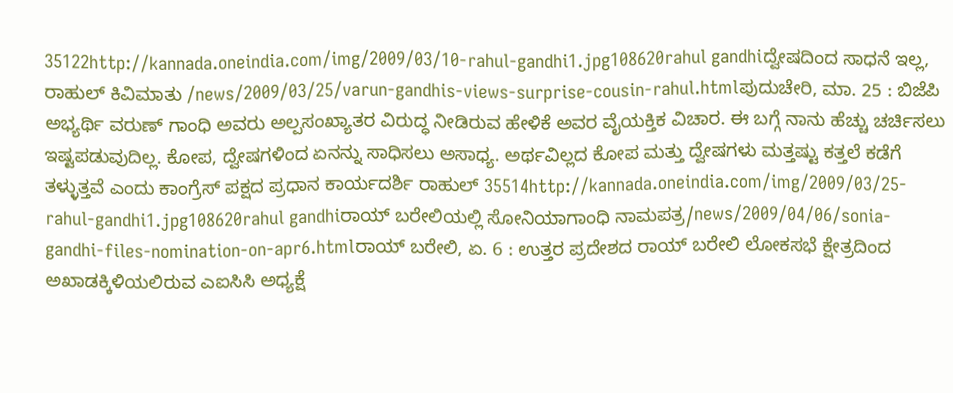35122http://kannada.oneindia.com/img/2009/03/10-rahul-gandhi1.jpg108620rahul gandhiದ್ವೇಷದಿಂದ ಸಾಧನೆ ಇಲ್ಲ, ರಾಹುಲ್ ಕಿವಿಮಾತು /news/2009/03/25/varun-gandhis-views-surprise-cousin-rahul.htmlಪುದುಚೇರಿ, ಮಾ. 25 : ಬಿಜೆಪಿ ಅಭ್ಯರ್ಥಿ ವರುಣ್ ಗಾಂಧಿ ಅವರು ಅಲ್ಪಸಂಖ್ಯಾತರ ವಿರುದ್ಧ ನೀಡಿರುವ ಹೇಳಿಕೆ ಅವರ ವೈಯಕ್ತಿಕ ವಿಚಾರ. ಈ ಬಗ್ಗೆ ನಾನು ಹೆಚ್ಚು ಚರ್ಚಿಸಲು ಇಷ್ಟಪಡುವುದಿಲ್ಲ. ಕೋಪ, ದ್ವೇಷಗಳಿಂದ ಏನನ್ನು ಸಾಧಿಸಲು ಅಸಾಧ್ಯ. ಅರ್ಥವಿಲ್ಲದ ಕೋಪ ಮತ್ತು ದ್ವೇಷಗಳು ಮತ್ತಷ್ಟು ಕತ್ತಲೆ ಕಡೆಗೆ ತಳ್ಳುತ್ತವೆ ಎಂದು ಕಾಂಗ್ರೆಸ್ ಪಕ್ಷದ ಪ್ರಧಾನ ಕಾರ್ಯದರ್ಶಿ ರಾಹುಲ್ 35514http://kannada.oneindia.com/img/2009/03/25-rahul-gandhi1.jpg108620rahul gandhiರಾಯ್ ಬರೇಲಿಯಲ್ಲಿ ಸೋನಿಯಾಗಾಂಧಿ ನಾಮಪತ್ರ/news/2009/04/06/sonia-gandhi-files-nomination-on-apr6.htmlರಾಯ್ ಬರೇಲಿ, ಏ. 6 : ಉತ್ತರ ಪ್ರದೇಶದ ರಾಯ್ ಬರೇಲಿ ಲೋಕಸಭೆ ಕ್ಷೇತ್ರದಿಂದ ಅಖಾಡಕ್ಕಿಳಿಯಲಿರುವ ಎಐಸಿಸಿ ಅಧ್ಯಕ್ಷೆ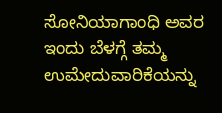ಸೋನಿಯಾಗಾಂಧಿ ಅವರ ಇಂದು ಬೆಳಗ್ಗೆ ತಮ್ಮ ಉಮೇದುವಾರಿಕೆಯನ್ನು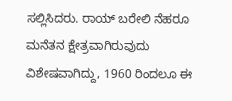ಸಲ್ಲಿಸಿದರು. ರಾಯ್ ಬರೇಲಿ ನೆಹರೂ ಮನೆತನ ಕ್ಷೇತ್ರವಾಗಿರುವುದು ವಿಶೇಷವಾಗಿದ್ದು, 1960 ರಿಂದಲೂ ಈ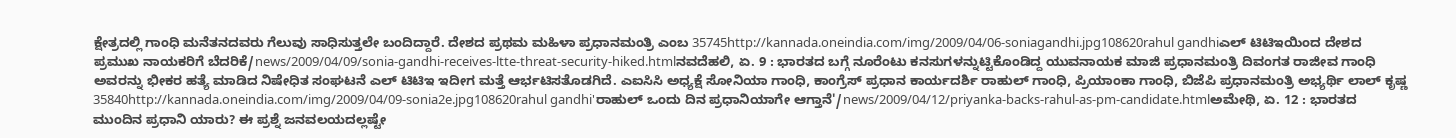ಕ್ಷೇತ್ರದಲ್ಲಿ ಗಾಂಧಿ ಮನೆತನದವರು ಗೆಲುವು ಸಾಧಿಸುತ್ತಲೇ ಬಂದಿದ್ದಾರೆ. ದೇಶದ ಪ್ರಥಮ ಮಹಿಳಾ ಪ್ರಧಾನಮಂತ್ರಿ ಎಂಬ 35745http://kannada.oneindia.com/img/2009/04/06-soniagandhi.jpg108620rahul gandhiಎಲ್ ಟಿಟಿಇಯಿಂದ ದೇಶದ ಪ್ರಮುಖ ನಾಯಕರಿಗೆ ಬೆದರಿಕೆ/news/2009/04/09/sonia-gandhi-receives-ltte-threat-security-hiked.htmlನವದೆಹಲಿ, ಏ. 9 : ಭಾರತದ ಬಗ್ಗೆ ನೂರೆಂಟು ಕನಸುಗಳನ್ನುಟ್ಟಿಕೊಂಡಿದ್ದ ಯುವನಾಯಕ ಮಾಜಿ ಪ್ರಧಾನಮಂತ್ರಿ ದಿವಂಗತ ರಾಜೀವ ಗಾಂಧಿ ಅವರನ್ನು ಭೀಕರ ಹತ್ಯೆ ಮಾಡಿದ ನಿಷೇಧಿತ ಸಂಘಟನೆ ಎಲ್ ಟಿಟಿಇ ಇದೀಗ ಮತ್ತೆ ಆರ್ಭಟಿಸತೊಡಗಿದೆ. ಎಐಸಿಸಿ ಅಧ್ಯಕ್ಷೆ ಸೋನಿಯಾ ಗಾಂಧಿ, ಕಾಂಗ್ರೆಸ್ ಪ್ರಧಾನ ಕಾರ್ಯದರ್ಶಿ ರಾಹುಲ್ ಗಾಂಧಿ, ಪ್ರಿಯಾಂಕಾ ಗಾಂಧಿ, ಬಿಜೆಪಿ ಪ್ರಧಾನಮಂತ್ರಿ ಅಭ್ಯರ್ಥಿ ಲಾಲ್ ಕೃಷ್ಣ 35840http://kannada.oneindia.com/img/2009/04/09-sonia2e.jpg108620rahul gandhi'ರಾಹುಲ್ ಒಂದು ದಿನ ಪ್ರಧಾನಿಯಾಗೇ ಆಗ್ತಾನೆ'/news/2009/04/12/priyanka-backs-rahul-as-pm-candidate.htmlಅಮೇಥಿ, ಏ. 12 : ಭಾರತದ ಮುಂದಿನ ಪ್ರಧಾನಿ ಯಾರು? ಈ ಪ್ರಶ್ನೆ ಜನವಲಯದಲ್ಲಷ್ಟೇ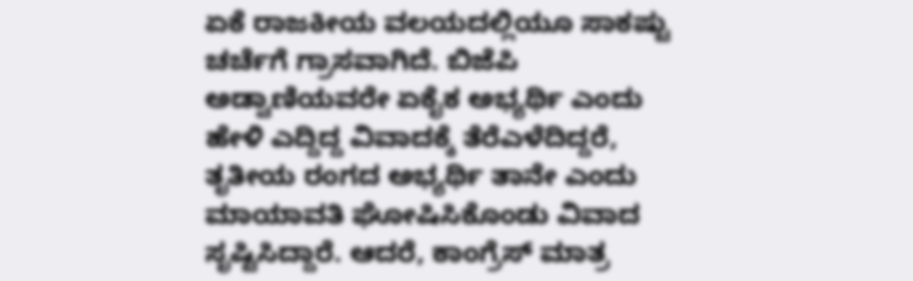ಏಕೆ ರಾಜಕೀಯ ವಲಯದಲ್ಲಿಯೂ ಸಾಕಷ್ಟು ಚರ್ಚೆಗೆ ಗ್ರಾಸವಾಗಿದೆ. ಬಿಜೆಪಿ ಅಡ್ವಾಣಿಯವರೇ ಏಕೈಕ ಅಭ್ಯರ್ಥಿ ಎಂದು ಹೇಳಿ ಎದ್ದಿದ್ದ ವಿವಾದಕ್ಕೆ ತೆರೆಎಳೆದಿದ್ದರೆ, ತೃತೀಯ ರಂಗದ ಅಭ್ಯರ್ಥಿ ತಾನೇ ಎಂದು ಮಾಯಾವತಿ ಘೋಷಿಸಿಕೊಂಡು ವಿವಾದ ಸೃಷ್ಟಿಸಿದ್ದಾರೆ. ಆದರೆ, ಕಾಂಗ್ರೆಸ್ ಮಾತ್ರ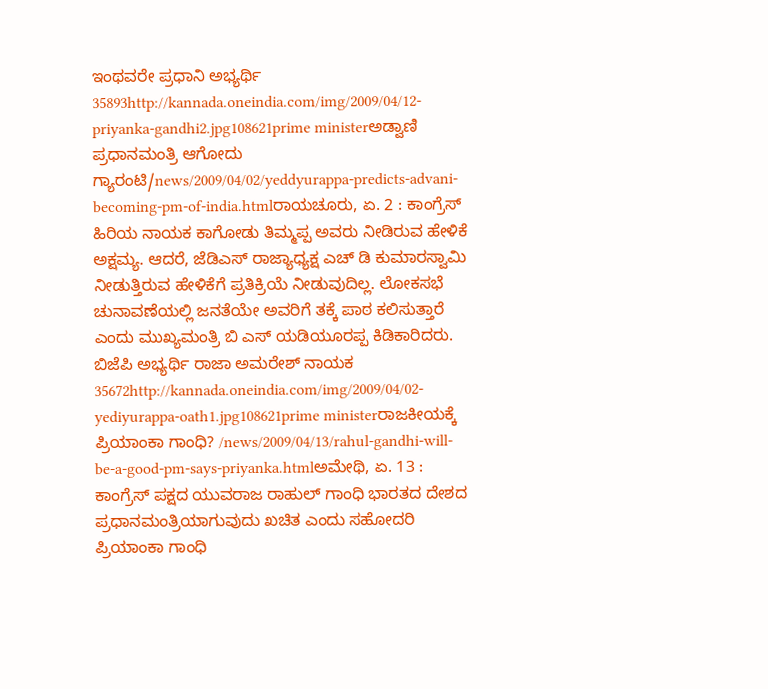ಇಂಥವರೇ ಪ್ರಧಾನಿ ಅಭ್ಯರ್ಥಿ 35893http://kannada.oneindia.com/img/2009/04/12-priyanka-gandhi2.jpg108621prime ministerಅಡ್ವಾಣಿ ಪ್ರಧಾನಮಂತ್ರಿ ಆಗೋದು ಗ್ಯಾರಂಟಿ/news/2009/04/02/yeddyurappa-predicts-advani-becoming-pm-of-india.htmlರಾಯಚೂರು, ಏ. 2 : ಕಾಂಗ್ರೆಸ್ ಹಿರಿಯ ನಾಯಕ ಕಾಗೋಡು ತಿಮ್ಮಪ್ಪ ಅವರು ನೀಡಿರುವ ಹೇಳಿಕೆ ಅಕ್ಷಮ್ಯ. ಆದರೆ, ಜೆಡಿಎಸ್ ರಾಜ್ಯಾಧ್ಯಕ್ಷ ಎಚ್ ಡಿ ಕುಮಾರಸ್ವಾಮಿ ನೀಡುತ್ತಿರುವ ಹೇಳಿಕೆಗೆ ಪ್ರತಿಕ್ರಿಯೆ ನೀಡುವುದಿಲ್ಲ. ಲೋಕಸಭೆ ಚುನಾವಣೆಯಲ್ಲಿ ಜನತೆಯೇ ಅವರಿಗೆ ತಕ್ಕೆ ಪಾಠ ಕಲಿಸುತ್ತಾರೆ ಎಂದು ಮುಖ್ಯಮಂತ್ರಿ ಬಿ ಎಸ್ ಯಡಿಯೂರಪ್ಪ ಕಿಡಿಕಾರಿದರು. ಬಿಜೆಪಿ ಅಭ್ಯರ್ಥಿ ರಾಜಾ ಅಮರೇಶ್ ನಾಯಕ 35672http://kannada.oneindia.com/img/2009/04/02-yediyurappa-oath1.jpg108621prime ministerರಾಜಕೀಯಕ್ಕೆ ಪ್ರಿಯಾಂಕಾ ಗಾಂಧಿ? /news/2009/04/13/rahul-gandhi-will-be-a-good-pm-says-priyanka.htmlಅಮೇಥಿ, ಏ. 13 : ಕಾಂಗ್ರೆಸ್ ಪಕ್ಷದ ಯುವರಾಜ ರಾಹುಲ್ ಗಾಂಧಿ ಭಾರತದ ದೇಶದ ಪ್ರಧಾನಮಂತ್ರಿಯಾಗುವುದು ಖಚಿತ ಎಂದು ಸಹೋದರಿ ಪ್ರಿಯಾಂಕಾ ಗಾಂಧಿ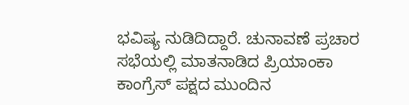ಭವಿಷ್ಯ ನುಡಿದಿದ್ದಾರೆ. ಚುನಾವಣೆ ಪ್ರಚಾರ ಸಭೆಯಲ್ಲಿ ಮಾತನಾಡಿದ ಪ್ರಿಯಾಂಕಾ ಕಾಂಗ್ರೆಸ್ ಪಕ್ಷದ ಮುಂದಿನ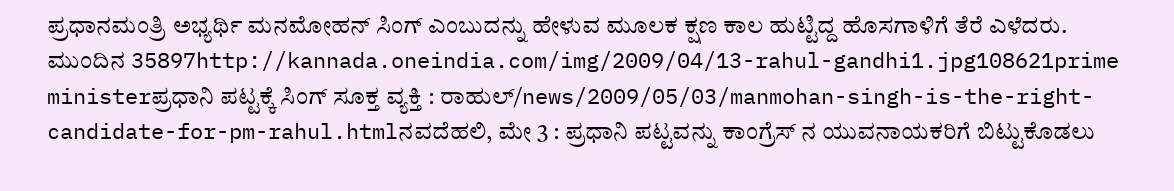ಪ್ರಧಾನಮಂತ್ರಿ ಅಭ್ಯರ್ಥಿ ಮನಮೋಹನ್ ಸಿಂಗ್ ಎಂಬುದನ್ನು ಹೇಳುವ ಮೂಲಕ ಕ್ಷಣ ಕಾಲ ಹುಟ್ಟಿದ್ದ ಹೊಸಗಾಳಿಗೆ ತೆರೆ ಎಳೆದರು. ಮುಂದಿನ 35897http://kannada.oneindia.com/img/2009/04/13-rahul-gandhi1.jpg108621prime ministerಪ್ರಧಾನಿ ಪಟ್ಟಕ್ಕೆ ಸಿಂಗ್ ಸೂಕ್ತ ವ್ಯಕ್ತಿ : ರಾಹುಲ್/news/2009/05/03/manmohan-singh-is-the-right-candidate-for-pm-rahul.htmlನವದೆಹಲಿ, ಮೇ 3 : ಪ್ರಧಾನಿ ಪಟ್ಟವನ್ನು ಕಾಂಗ್ರೆಸ್ ನ ಯುವನಾಯಕರಿಗೆ ಬಿಟ್ಟುಕೊಡಲು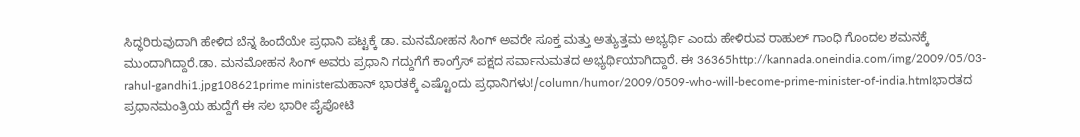ಸಿದ್ಧರಿರುವುದಾಗಿ ಹೇಳಿದ ಬೆನ್ನ ಹಿಂದೆಯೇ ಪ್ರಧಾನಿ ಪಟ್ಟಕ್ಕೆ ಡಾ. ಮನಮೋಹನ ಸಿಂಗ್ ಅವರೇ ಸೂಕ್ತ ಮತ್ತು ಅತ್ಯುತ್ತಮ ಅಭ್ಯರ್ಥಿ ಎಂದು ಹೇಳಿರುವ ರಾಹುಲ್ ಗಾಂಧಿ ಗೊಂದಲ ಶಮನಕ್ಕೆ ಮುಂದಾಗಿದ್ದಾರೆ.ಡಾ. ಮನಮೋಹನ ಸಿಂಗ್ ಅವರು ಪ್ರಧಾನಿ ಗದ್ದುಗೆಗೆ ಕಾಂಗ್ರೆಸ್ ಪಕ್ಷದ ಸರ್ವಾನುಮತದ ಅಭ್ಯರ್ಥಿಯಾಗಿದ್ದಾರೆ. ಈ 36365http://kannada.oneindia.com/img/2009/05/03-rahul-gandhi1.jpg108621prime ministerಮಹಾನ್ ಭಾರತಕ್ಕೆ ಎಷ್ಟೊಂದು ಪ್ರಧಾನಿಗಳು!/column/humor/2009/0509-who-will-become-prime-minister-of-india.htmlಭಾರತದ ಪ್ರಧಾನಮಂತ್ರಿಯ ಹುದ್ದೆಗೆ ಈ ಸಲ ಭಾರೀ ಪೈಪೋಟಿ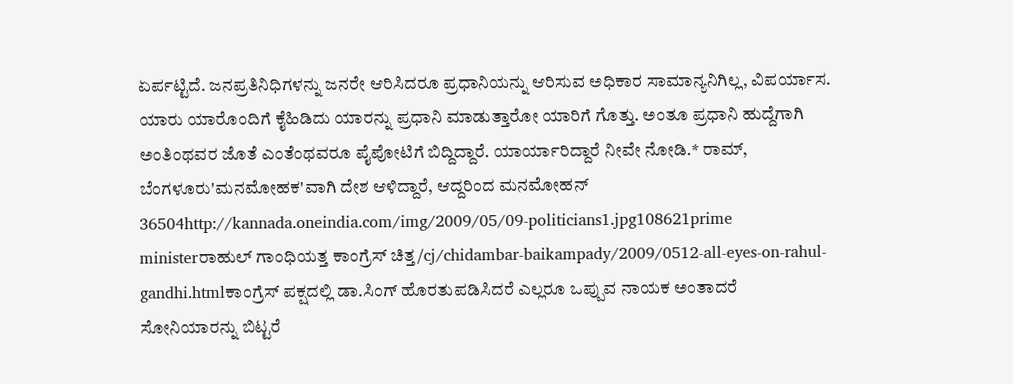ಏರ್ಪಟ್ಟಿದೆ. ಜನಪ್ರತಿನಿಧಿಗಳನ್ನು ಜನರೇ ಆರಿಸಿದರೂ ಪ್ರಧಾನಿಯನ್ನು ಆರಿಸುವ ಅಧಿಕಾರ ಸಾಮಾನ್ಯನಿಗಿಲ್ಲ, ವಿಪರ್ಯಾಸ. ಯಾರು ಯಾರೊಂದಿಗೆ ಕೈಹಿಡಿದು ಯಾರನ್ನು ಪ್ರಧಾನಿ ಮಾಡುತ್ತಾರೋ ಯಾರಿಗೆ ಗೊತ್ತು. ಅಂತೂ ಪ್ರಧಾನಿ ಹುದ್ದೆಗಾಗಿ ಅಂತಿಂಥವರ ಜೊತೆ ಎಂತೆಂಥವರೂ ಪೈಪೋಟಿಗೆ ಬಿದ್ದಿದ್ದಾರೆ. ಯಾರ್ಯಾರಿದ್ದಾರೆ ನೀವೇ ನೋಡಿ.* ರಾಮ್, ಬೆಂಗಳೂರು'ಮನಮೋಹಕ'ವಾಗಿ ದೇಶ ಆಳಿದ್ದಾರೆ, ಆದ್ದರಿಂದ ಮನಮೋಹನ್ 36504http://kannada.oneindia.com/img/2009/05/09-politicians1.jpg108621prime ministerರಾಹುಲ್ ಗಾಂಧಿಯತ್ತ ಕಾಂಗ್ರೆಸ್ ಚಿತ್ತ/cj/chidambar-baikampady/2009/0512-all-eyes-on-rahul-gandhi.htmlಕಾಂಗ್ರೆಸ್ ಪಕ್ಷದಲ್ಲಿ ಡಾ.ಸಿಂಗ್ ಹೊರತುಪಡಿಸಿದರೆ ಎಲ್ಲರೂ ಒಪ್ಪುವ ನಾಯಕ ಅಂತಾದರೆ ಸೋನಿಯಾರನ್ನು ಬಿಟ್ಟರೆ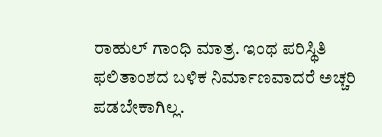ರಾಹುಲ್ ಗಾಂಧಿ ಮಾತ್ರ. ಇಂಥ ಪರಿಸ್ಥಿತಿ ಫಲಿತಾಂಶದ ಬಳಿಕ ನಿರ್ಮಾಣವಾದರೆ ಅಚ್ಚರಿ ಪಡಬೇಕಾಗಿಲ್ಲ.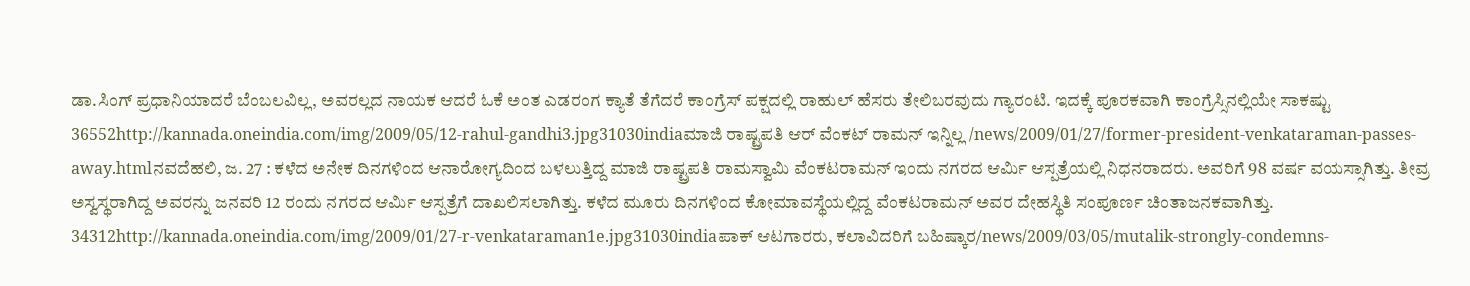ಡಾ.ಸಿಂಗ್ ಪ್ರಧಾನಿಯಾದರೆ ಬೆಂಬಲವಿಲ್ಲ, ಅವರಲ್ಲದ ನಾಯಕ ಆದರೆ ಓಕೆ ಅಂತ ಎಡರಂಗ ಕ್ಯಾತೆ ತೆಗೆದರೆ ಕಾಂಗ್ರೆಸ್ ಪಕ್ಷದಲ್ಲಿ ರಾಹುಲ್ ಹೆಸರು ತೇಲಿಬರವುದು ಗ್ಯಾರಂಟಿ. ಇದಕ್ಕೆ ಪೂರಕವಾಗಿ ಕಾಂಗ್ರೆಸ್ಸಿನಲ್ಲಿಯೇ ಸಾಕಷ್ಟು 36552http://kannada.oneindia.com/img/2009/05/12-rahul-gandhi3.jpg31030indiaಮಾಜಿ ರಾಷ್ಟ್ರಪತಿ ಆರ್ ವೆಂಕಟ್ ರಾಮನ್ ಇನ್ನಿಲ್ಲ /news/2009/01/27/former-president-venkataraman-passes-away.htmlನವದೆಹಲಿ, ಜ. 27 : ಕಳೆದ ಅನೇಕ ದಿನಗಳಿಂದ ಆನಾರೋಗ್ಯದಿಂದ ಬಳಲುತ್ತಿದ್ದ ಮಾಜಿ ರಾಷ್ಟ್ರಪತಿ ರಾಮಸ್ವಾಮಿ ವೆಂಕಟರಾಮನ್ ಇಂದು ನಗರದ ಆರ್ಮಿ ಆಸ್ಪತ್ರೆಯಲ್ಲಿ ನಿಧನರಾದರು. ಅವರಿಗೆ 98 ವರ್ಷ ವಯಸ್ಸಾಗಿತ್ತು. ತೀವ್ರ ಅಸ್ವಸ್ಥರಾಗಿದ್ದ ಅವರನ್ನು ಜನವರಿ 12 ರಂದು ನಗರದ ಆರ್ಮಿ ಆಸ್ಪತ್ರೆಗೆ ದಾಖಲಿಸಲಾಗಿತ್ತು. ಕಳೆದ ಮೂರು ದಿನಗಳಿಂದ ಕೋಮಾವಸ್ಥೆಯಲ್ಲಿದ್ದ ವೆಂಕಟರಾಮನ್ ಅವರ ದೇಹಸ್ಥಿತಿ ಸಂಪೂರ್ಣ ಚಿಂತಾಜನಕವಾಗಿತ್ತು. 34312http://kannada.oneindia.com/img/2009/01/27-r-venkataraman1e.jpg31030indiaಪಾಕ್ ಆಟಗಾರರು, ಕಲಾವಿದರಿಗೆ ಬಹಿಷ್ಕಾರ/news/2009/03/05/mutalik-strongly-condemns-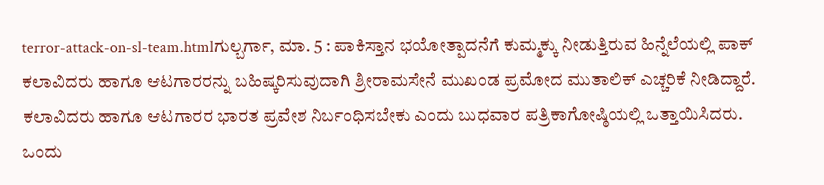terror-attack-on-sl-team.htmlಗುಲ್ಬರ್ಗಾ, ಮಾ. 5 : ಪಾಕಿಸ್ತಾನ ಭಯೋತ್ಪಾದನೆಗೆ ಕುಮ್ಮಕ್ಕು ನೀಡುತ್ತಿರುವ ಹಿನ್ನೆಲೆಯಲ್ಲಿ ಪಾಕ್ ಕಲಾವಿದರು ಹಾಗೂ ಆಟಗಾರರನ್ನು ಬಹಿಷ್ಕರಿಸುವುದಾಗಿ ಶ್ರೀರಾಮಸೇನೆ ಮುಖಂಡ ಪ್ರಮೋದ ಮುತಾಲಿಕ್ ಎಚ್ಚರಿಕೆ ನೀಡಿದ್ದಾರೆ. ಕಲಾವಿದರು ಹಾಗೂ ಆಟಗಾರರ ಭಾರತ ಪ್ರವೇಶ ನಿರ್ಬಂಧಿಸಬೇಕು ಎಂದು ಬುಧವಾರ ಪತ್ರಿಕಾಗೋಷ್ಠಿಯಲ್ಲಿ ಒತ್ತಾಯಿಸಿದರು. ಒಂದು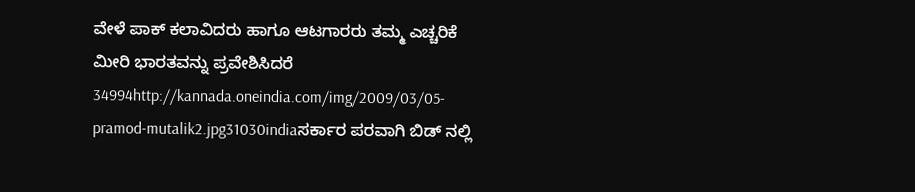ವೇಳೆ ಪಾಕ್ ಕಲಾವಿದರು ಹಾಗೂ ಆಟಗಾರರು ತಮ್ಮ ಎಚ್ಚರಿಕೆ ಮೀರಿ ಭಾರತವನ್ನು ಪ್ರವೇಶಿಸಿದರೆ 34994http://kannada.oneindia.com/img/2009/03/05-pramod-mutalik2.jpg31030indiaಸರ್ಕಾರ ಪರವಾಗಿ ಬಿಡ್ ನಲ್ಲಿ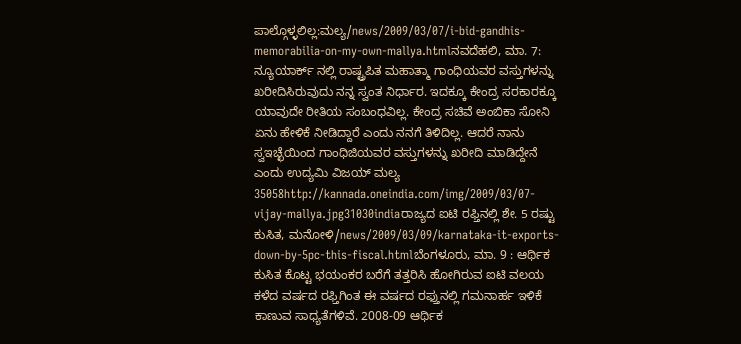ಪಾಲ್ಗೊಳ್ಳಲಿಲ್ಲ:ಮಲ್ಯ/news/2009/03/07/i-bid-gandhis-memorabilia-on-my-own-mallya.htmlನವದೆಹಲಿ, ಮಾ. 7: ನ್ಯೂಯಾರ್ಕ್ ನಲ್ಲಿ ರಾಷ್ಟ್ರಪಿತ ಮಹಾತ್ಮಾ ಗಾಂಧಿಯವರ ವಸ್ತುಗಳನ್ನು ಖರೀದಿಸಿರುವುದು ನನ್ನ ಸ್ವಂತ ನಿರ್ಧಾರ. ಇದಕ್ಕೂ ಕೇಂದ್ರ ಸರಕಾರಕ್ಕೂ ಯಾವುದೇ ರೀತಿಯ ಸಂಬಂಧವಿಲ್ಲ. ಕೇಂದ್ರ ಸಚಿವೆ ಅಂಬಿಕಾ ಸೋನಿ ಏನು ಹೇಳಿಕೆ ನೀಡಿದ್ದಾರೆ ಎಂದು ನನಗೆ ತಿಳಿದಿಲ್ಲ. ಆದರೆ ನಾನು ಸ್ವಇಚ್ಛೆಯಿಂದ ಗಾಂಧಿಜಿಯವರ ವಸ್ತುಗಳನ್ನು ಖರೀದಿ ಮಾಡಿದ್ದೇನೆ ಎಂದು ಉದ್ಯಮಿ ವಿಜಯ್ ಮಲ್ಯ 35058http://kannada.oneindia.com/img/2009/03/07-vijay-mallya.jpg31030indiaರಾಜ್ಯದ ಐಟಿ ರಫ್ತಿನಲ್ಲಿ ಶೇ. 5 ರಷ್ಟು ಕುಸಿತ, ಮನೋಳಿ/news/2009/03/09/karnataka-it-exports-down-by-5pc-this-fiscal.htmlಬೆಂಗಳೂರು, ಮಾ. 9 : ಆರ್ಥಿಕ ಕುಸಿತ ಕೊಟ್ಟ ಭಯಂಕರ ಬರೆಗೆ ತತ್ತರಿಸಿ ಹೋಗಿರುವ ಐಟಿ ವಲಯ ಕಳೆದ ವರ್ಷದ ರಫ್ತಿಗಿಂತ ಈ ವರ್ಷದ ರಫ್ತುನಲ್ಲಿ ಗಮನಾರ್ಹ ಇಳಿಕೆ ಕಾಣುವ ಸಾಧ್ಯತೆಗಳಿವೆ. 2008-09 ಆರ್ಥಿಕ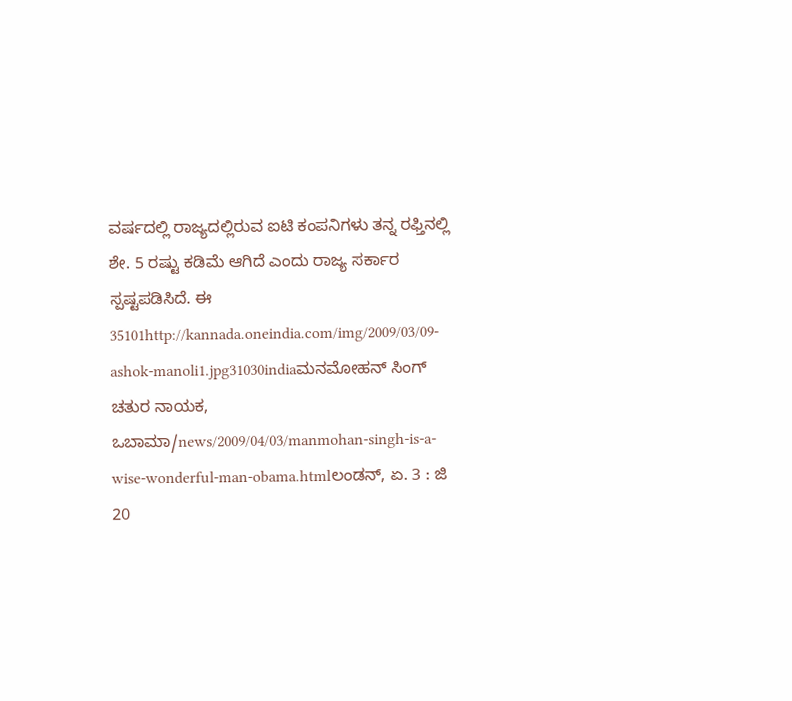ವರ್ಷದಲ್ಲಿ ರಾಜ್ಯದಲ್ಲಿರುವ ಐಟಿ ಕಂಪನಿಗಳು ತನ್ನ ರಫ್ತಿನಲ್ಲಿ ಶೇ. 5 ರಷ್ಟು ಕಡಿಮೆ ಆಗಿದೆ ಎಂದು ರಾಜ್ಯ ಸರ್ಕಾರ ಸ್ಪಷ್ಟಪಡಿಸಿದೆ. ಈ 35101http://kannada.oneindia.com/img/2009/03/09-ashok-manoli1.jpg31030indiaಮನಮೋಹನ್ ಸಿಂಗ್ ಚತುರ ನಾಯಕ, ಒಬಾಮಾ/news/2009/04/03/manmohan-singh-is-a-wise-wonderful-man-obama.htmlಲಂಡನ್, ಏ. 3 : ಜಿ 20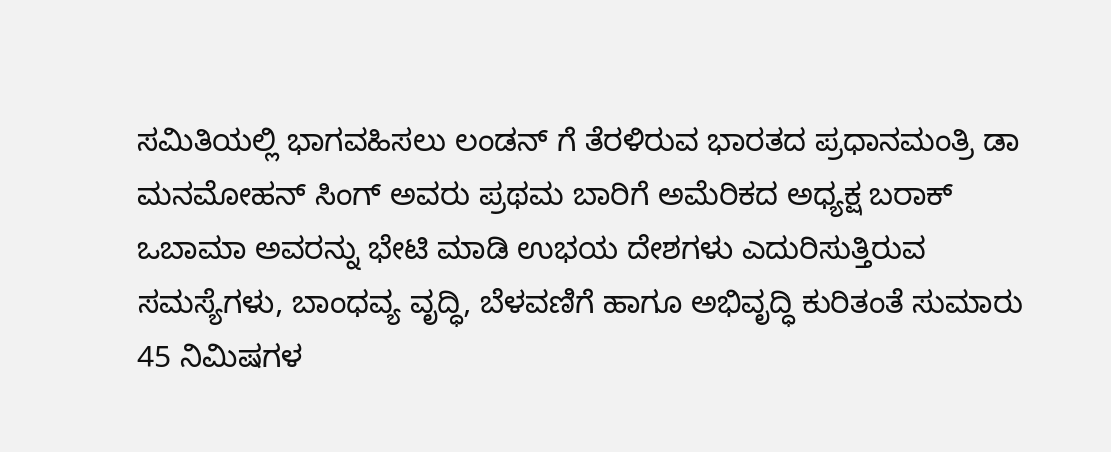ಸಮಿತಿಯಲ್ಲಿ ಭಾಗವಹಿಸಲು ಲಂಡನ್ ಗೆ ತೆರಳಿರುವ ಭಾರತದ ಪ್ರಧಾನಮಂತ್ರಿ ಡಾ ಮನಮೋಹನ್ ಸಿಂಗ್ ಅವರು ಪ್ರಥಮ ಬಾರಿಗೆ ಅಮೆರಿಕದ ಅಧ್ಯಕ್ಷ ಬರಾಕ್ ಒಬಾಮಾ ಅವರನ್ನು ಭೇಟಿ ಮಾಡಿ ಉಭಯ ದೇಶಗಳು ಎದುರಿಸುತ್ತಿರುವ ಸಮಸ್ಯೆಗಳು, ಬಾಂಧವ್ಯ ವೃದ್ಧಿ, ಬೆಳವಣಿಗೆ ಹಾಗೂ ಅಭಿವೃದ್ಧಿ ಕುರಿತಂತೆ ಸುಮಾರು 45 ನಿಮಿಷಗಳ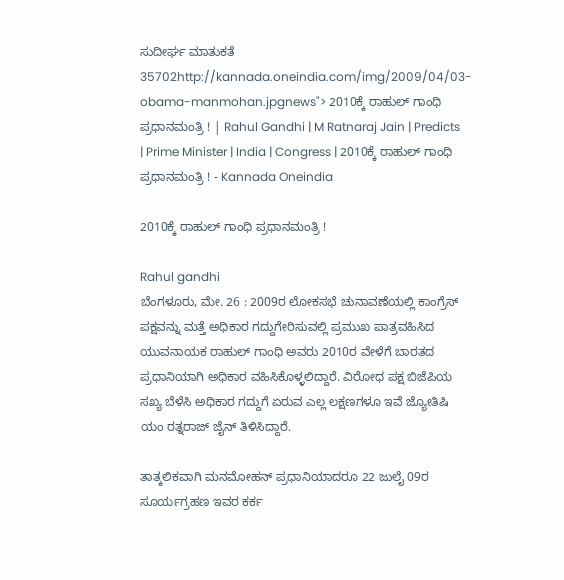ಸುದೀರ್ಘ ಮಾತುಕತೆ 35702http://kannada.oneindia.com/img/2009/04/03-obama-manmohan.jpgnews"> 2010ಕ್ಕೆ ರಾಹುಲ್ ಗಾಂಧಿ ಪ್ರಧಾನಮಂತ್ರಿ ! | Rahul Gandhi | M Ratnaraj Jain | Predicts | Prime Minister | India | Congress | 2010ಕ್ಕೆ ರಾಹುಲ್ ಗಾಂಧಿ ಪ್ರಧಾನಮಂತ್ರಿ ! - Kannada Oneindia

2010ಕ್ಕೆ ರಾಹುಲ್ ಗಾಂಧಿ ಪ್ರಧಾನಮಂತ್ರಿ !

Rahul gandhi
ಬೆಂಗಳೂರು, ಮೇ. 26 : 2009ರ ಲೋಕಸಭೆ ಚುನಾವಣೆಯಲ್ಲಿ ಕಾಂಗ್ರೆಸ್ ಪಕ್ಷವನ್ನು ಮತ್ತೆ ಅಧಿಕಾರ ಗದ್ದುಗೇರಿಸುವಲ್ಲಿ ಪ್ರಮುಖ ಪಾತ್ರವಹಿಸಿದ ಯುವನಾಯಕ ರಾಹುಲ್ ಗಾಂಧಿ ಅವರು 2010ರ ವೇಳೆಗೆ ಬಾರತದ ಪ್ರಧಾನಿಯಾಗಿ ಅಧಿಕಾರ ವಹಿಸಿಕೊಳ್ಳಲಿದ್ದಾರೆ. ವಿರೋಧ ಪಕ್ಷ ಬಿಜೆಪಿಯ ಸಖ್ಯ ಬೆಳೆಸಿ ಅಧಿಕಾರ ಗದ್ದುಗೆ ಏರುವ ಎಲ್ಲ ಲಕ್ಷಣಗಳೂ ಇವೆ ಜ್ಯೋತಿಷಿ ಯಂ ರತ್ನರಾಜ್ ಜೈನ್ ತಿಳಿಸಿದ್ದಾರೆ.

ತಾತ್ಕಲಿಕವಾಗಿ ಮನಮೋಹನ್ ಪ್ರಧಾನಿಯಾದರೂ 22 ಜುಲೈ 09ರ ಸೂರ್ಯಗ್ರಹಣ ಇವರ ಕರ್ಕ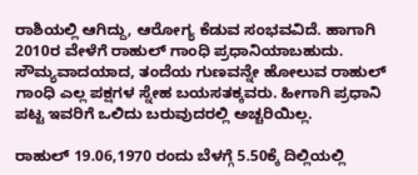ರಾಶಿಯಲ್ಲಿ ಆಗಿದ್ದು, ಆರೋಗ್ಯ ಕೆಡುವ ಸಂಭವವಿದೆ. ಹಾಗಾಗಿ 2010ರ ವೇಳೆಗೆ ರಾಹುಲ್ ಗಾಂಧಿ ಪ್ರಧಾನಿಯಾಬಹುದು. ಸೌಮ್ಯವಾದಯಾದ, ತಂದೆಯ ಗುಣವನ್ನೇ ಹೋಲುವ ರಾಹುಲ್ ಗಾಂಧಿ ಎಲ್ಲ ಪಕ್ಷಗಳ ಸ್ನೇಹ ಬಯಸತಕ್ಕವರು. ಹೀಗಾಗಿ ಪ್ರಧಾನಿ ಪಟ್ಟ ಇವರಿಗೆ ಒಲಿದು ಬರುವುದರಲ್ಲಿ ಅಚ್ಚರಿಯಿಲ್ಲ.

ರಾಹುಲ್ 19.06,1970 ರಂದು ಬೆಳಗ್ಗೆ 5.50ಕ್ಕೆ ದಿಲ್ಲಿಯಲ್ಲಿ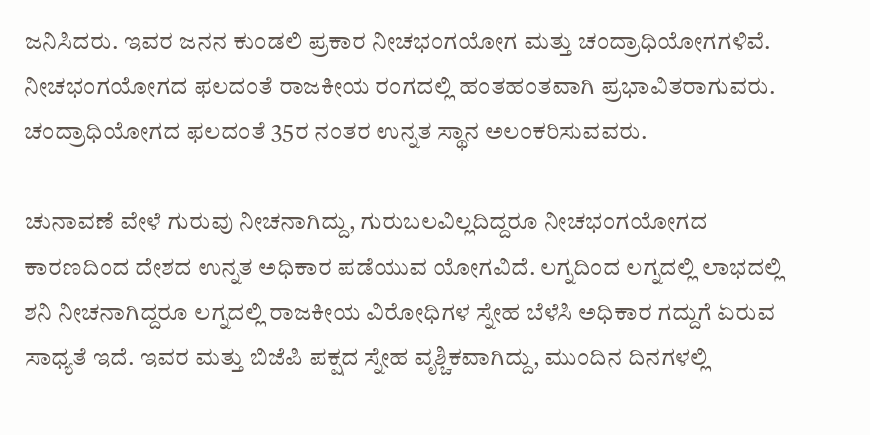ಜನಿಸಿದರು. ಇವರ ಜನನ ಕುಂಡಲಿ ಪ್ರಕಾರ ನೀಚಭಂಗಯೋಗ ಮತ್ತು ಚಂದ್ರಾಧಿಯೋಗಗಳಿವೆ. ನೀಚಭಂಗಯೋಗದ ಫಲದಂತೆ ರಾಜಕೀಯ ರಂಗದಲ್ಲಿ ಹಂತಹಂತವಾಗಿ ಪ್ರಭಾವಿತರಾಗುವರು. ಚಂದ್ರಾಧಿಯೋಗದ ಫಲದಂತೆ 35ರ ನಂತರ ಉನ್ನತ ಸ್ಥಾನ ಅಲಂಕರಿಸುವವರು.

ಚುನಾವಣೆ ವೇಳೆ ಗುರುವು ನೀಚನಾಗಿದ್ದು, ಗುರುಬಲವಿಲ್ಲದಿದ್ದರೂ ನೀಚಭಂಗಯೋಗದ ಕಾರಣದಿಂದ ದೇಶದ ಉನ್ನತ ಅಧಿಕಾರ ಪಡೆಯುವ ಯೋಗವಿದೆ. ಲಗ್ನದಿಂದ ಲಗ್ನದಲ್ಲಿ ಲಾಭದಲ್ಲಿ ಶನಿ ನೀಚನಾಗಿದ್ದರೂ ಲಗ್ನದಲ್ಲಿ ರಾಜಕೀಯ ವಿರೋಧಿಗಳ ಸ್ನೇಹ ಬೆಳೆಸಿ ಅಧಿಕಾರ ಗದ್ದುಗೆ ಏರುವ ಸಾಧ್ಯತೆ ಇದೆ. ಇವರ ಮತ್ತು ಬಿಜೆಪಿ ಪಕ್ಷದ ಸ್ನೇಹ ವೃಶ್ಚಿಕವಾಗಿದ್ದು, ಮುಂದಿನ ದಿನಗಳಲ್ಲಿ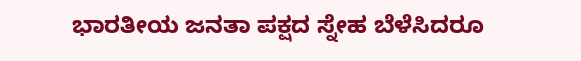ಭಾರತೀಯ ಜನತಾ ಪಕ್ಷದ ಸ್ನೇಹ ಬೆಳೆಸಿದರೂ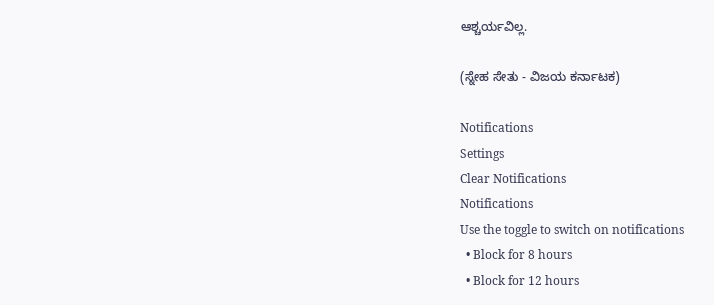ಆಶ್ಚರ್ಯವಿಲ್ಲ.

(ಸ್ನೇಹ ಸೇತು - ವಿಜಯ ಕರ್ನಾಟಕ)

Notifications
Settings
Clear Notifications
Notifications
Use the toggle to switch on notifications
  • Block for 8 hours
  • Block for 12 hours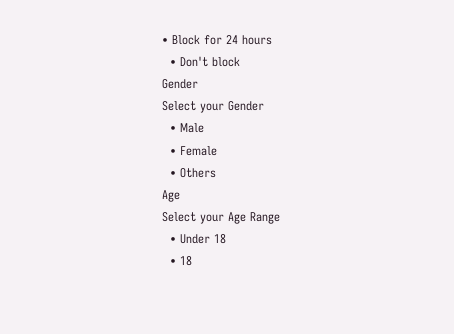• Block for 24 hours
  • Don't block
Gender
Select your Gender
  • Male
  • Female
  • Others
Age
Select your Age Range
  • Under 18
  • 18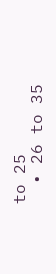to 25
  • 26 to 35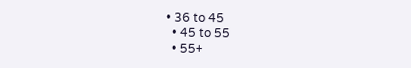• 36 to 45
  • 45 to 55
  • 55+